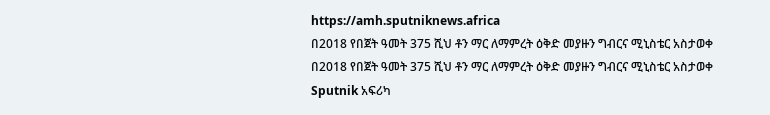https://amh.sputniknews.africa
በ2018 የበጀት ዓመት 375 ሺህ ቶን ማር ለማምረት ዕቅድ መያዙን ግብርና ሚኒስቴር አስታወቀ
በ2018 የበጀት ዓመት 375 ሺህ ቶን ማር ለማምረት ዕቅድ መያዙን ግብርና ሚኒስቴር አስታወቀ
Sputnik አፍሪካ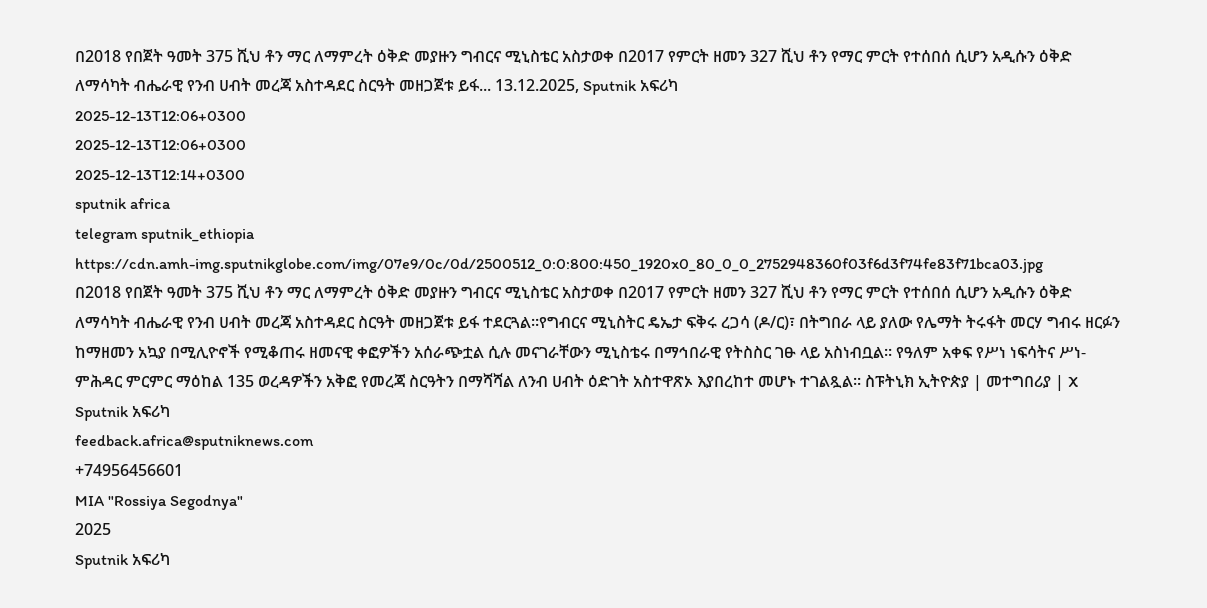በ2018 የበጀት ዓመት 375 ሺህ ቶን ማር ለማምረት ዕቅድ መያዙን ግብርና ሚኒስቴር አስታወቀ በ2017 የምርት ዘመን 327 ሺህ ቶን የማር ምርት የተሰበሰ ሲሆን አዲሱን ዕቅድ ለማሳካት ብሔራዊ የንብ ሀብት መረጃ አስተዳደር ስርዓት መዘጋጀቱ ይፋ... 13.12.2025, Sputnik አፍሪካ
2025-12-13T12:06+0300
2025-12-13T12:06+0300
2025-12-13T12:14+0300
sputnik africa
telegram sputnik_ethiopia
https://cdn.amh-img.sputnikglobe.com/img/07e9/0c/0d/2500512_0:0:800:450_1920x0_80_0_0_2752948360f03f6d3f74fe83f71bca03.jpg
በ2018 የበጀት ዓመት 375 ሺህ ቶን ማር ለማምረት ዕቅድ መያዙን ግብርና ሚኒስቴር አስታወቀ በ2017 የምርት ዘመን 327 ሺህ ቶን የማር ምርት የተሰበሰ ሲሆን አዲሱን ዕቅድ ለማሳካት ብሔራዊ የንብ ሀብት መረጃ አስተዳደር ስርዓት መዘጋጀቱ ይፋ ተደርጓል።የግብርና ሚኒስትር ዴኤታ ፍቅሩ ረጋሳ (ዶ/ር)፣ በትግበራ ላይ ያለው የሌማት ትሩፋት መርሃ ግብሩ ዘርፉን ከማዘመን አኳያ በሚሊዮኖች የሚቆጠሩ ዘመናዊ ቀፎዎችን አሰራጭቷል ሲሉ መናገራቸውን ሚኒስቴሩ በማኅበራዊ የትስስር ገፁ ላይ አስነብቧል። የዓለም አቀፍ የሥነ ነፍሳትና ሥነ-ምሕዳር ምርምር ማዕከል 135 ወረዳዎችን አቅፎ የመረጃ ስርዓትን በማሻሻል ለንብ ሀብት ዕድገት አስተዋጽኦ እያበረከተ መሆኑ ተገልጿል። ስፑትኒክ ኢትዮጵያ | መተግበሪያ | X
Sputnik አፍሪካ
feedback.africa@sputniknews.com
+74956456601
MIA "Rossiya Segodnya"
2025
Sputnik አፍሪካ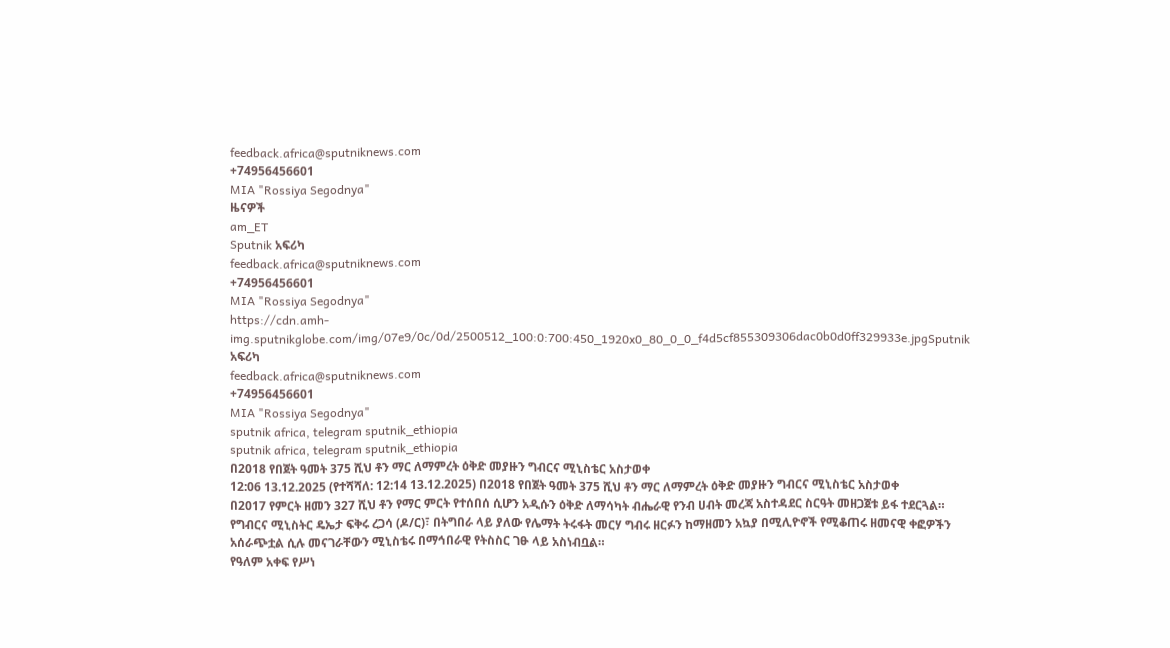feedback.africa@sputniknews.com
+74956456601
MIA "Rossiya Segodnya"
ዜናዎች
am_ET
Sputnik አፍሪካ
feedback.africa@sputniknews.com
+74956456601
MIA "Rossiya Segodnya"
https://cdn.amh-img.sputnikglobe.com/img/07e9/0c/0d/2500512_100:0:700:450_1920x0_80_0_0_f4d5cf855309306dac0b0d0ff329933e.jpgSputnik አፍሪካ
feedback.africa@sputniknews.com
+74956456601
MIA "Rossiya Segodnya"
sputnik africa, telegram sputnik_ethiopia
sputnik africa, telegram sputnik_ethiopia
በ2018 የበጀት ዓመት 375 ሺህ ቶን ማር ለማምረት ዕቅድ መያዙን ግብርና ሚኒስቴር አስታወቀ
12:06 13.12.2025 (የተሻሻለ: 12:14 13.12.2025) በ2018 የበጀት ዓመት 375 ሺህ ቶን ማር ለማምረት ዕቅድ መያዙን ግብርና ሚኒስቴር አስታወቀ
በ2017 የምርት ዘመን 327 ሺህ ቶን የማር ምርት የተሰበሰ ሲሆን አዲሱን ዕቅድ ለማሳካት ብሔራዊ የንብ ሀብት መረጃ አስተዳደር ስርዓት መዘጋጀቱ ይፋ ተደርጓል።
የግብርና ሚኒስትር ዴኤታ ፍቅሩ ረጋሳ (ዶ/ር)፣ በትግበራ ላይ ያለው የሌማት ትሩፋት መርሃ ግብሩ ዘርፉን ከማዘመን አኳያ በሚሊዮኖች የሚቆጠሩ ዘመናዊ ቀፎዎችን አሰራጭቷል ሲሉ መናገራቸውን ሚኒስቴሩ በማኅበራዊ የትስስር ገፁ ላይ አስነብቧል።
የዓለም አቀፍ የሥነ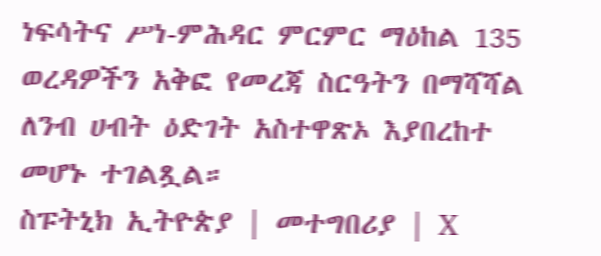ነፍሳትና ሥነ-ምሕዳር ምርምር ማዕከል 135 ወረዳዎችን አቅፎ የመረጃ ስርዓትን በማሻሻል ለንብ ሀብት ዕድገት አስተዋጽኦ እያበረከተ መሆኑ ተገልጿል።
ስፑትኒክ ኢትዮጵያ | መተግበሪያ | X